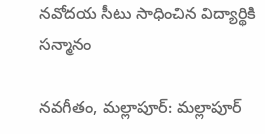నవోదయ సీటు సాధించిన విద్యార్థికి సన్మానం

నవగీతం, మల్లాపూర్: మల్లాపూర్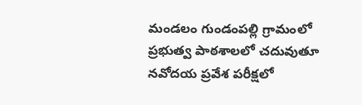మండలం గుండంపల్లి గ్రామంలో ప్రభుత్వ పాఠశాలలో చదువుతూ నవోదయ ప్రవేశ పరీక్షలో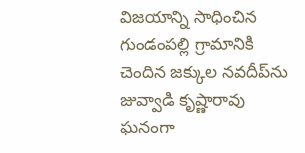విజయాన్ని సాధించిన గుండంపల్లి గ్రామానికి చెందిన జక్కుల నవదీప్‌ను జువ్వాడి కృష్ణారావు ఘనంగా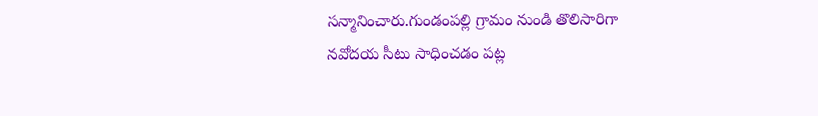సన్మానించారు.గుండంపల్లి గ్రామం నుండి తొలిసారిగా నవోదయ సీటు సాధించడం పట్ల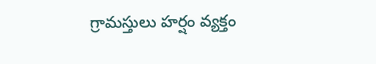గ్రామస్తులు హర్షం వ్యక్తం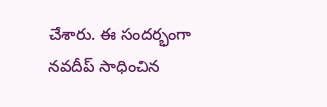చేశారు. ఈ సందర్భంగా నవదీప్ సాధించిన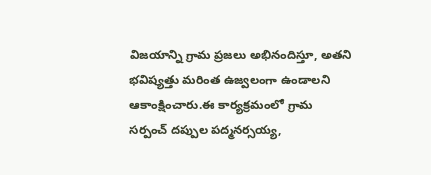విజయాన్ని గ్రామ ప్రజలు అభినందిస్తూ, అతని భవిష్యత్తు మరింత ఉజ్వలంగా ఉండాలని ఆకాంక్షించారు.ఈ కార్యక్రమంలో గ్రామ సర్పంచ్ దప్పుల పద్మనర్సయ్య,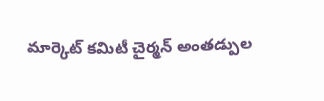మార్కెట్ కమిటీ చైర్మన్ అంతడ్పుల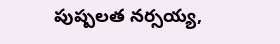పుష్పలత నర్సయ్య,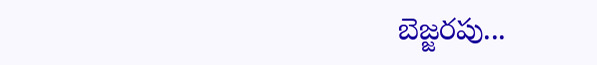బెజ్జరపు...